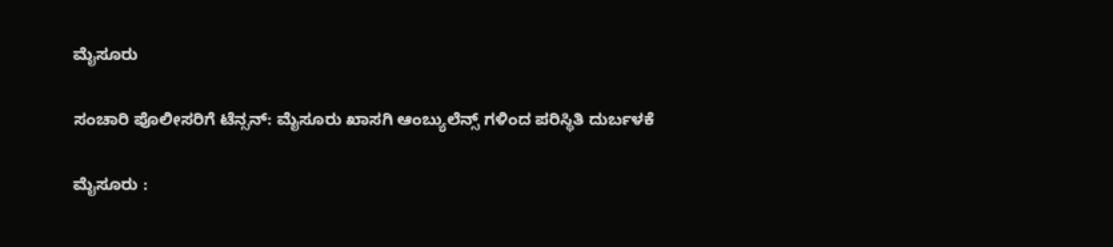ಮೈಸೂರು

ಸಂಚಾರಿ ಪೊಲೀಸರಿಗೆ ಟೆನ್ಸನ್: ಮೈಸೂರು ಖಾಸಗಿ ಆಂಬ್ಯುಲೆನ್ಸ್ ಗಳಿಂದ ಪರಿಸ್ಥಿತಿ ದುರ್ಬಳಕೆ

ಮೈಸೂರು :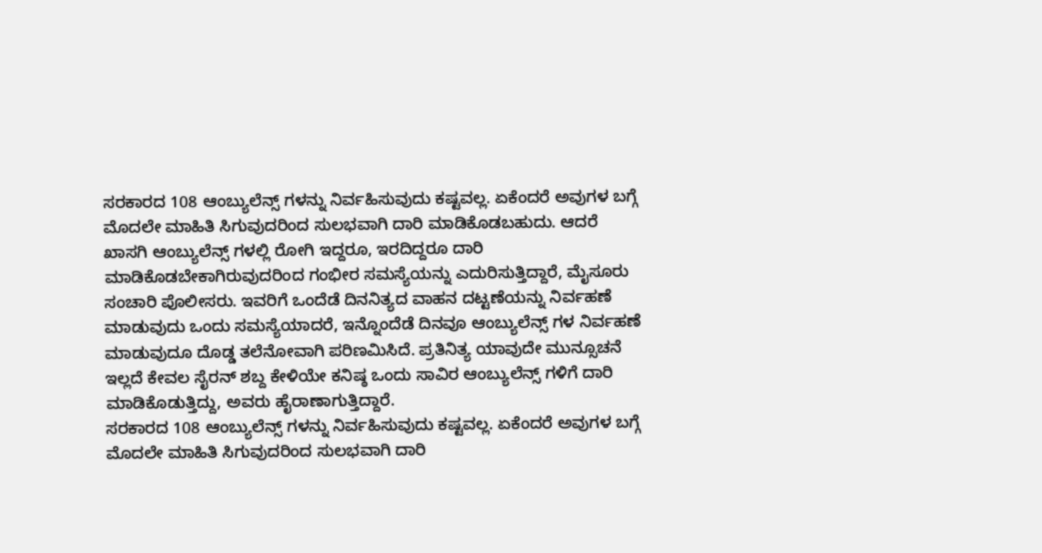ಸರಕಾರದ 108 ಆಂಬ್ಯುಲೆನ್ಸ್ ಗಳನ್ನು ನಿರ್ವಹಿಸುವುದು ಕಷ್ಟವಲ್ಲ. ಏಕೆಂದರೆ ಅವುಗಳ ಬಗ್ಗೆ ಮೊದಲೇ ಮಾಹಿತಿ ಸಿಗುವುದರಿಂದ ಸುಲಭವಾಗಿ ದಾರಿ ಮಾಡಿಕೊಡಬಹುದು. ಆದರೆ ಖಾಸಗಿ ಆಂಬ್ಯುಲೆನ್ಸ್ ಗಳಲ್ಲಿ ರೋಗಿ ಇದ್ದರೂ, ಇರದಿದ್ದರೂ ದಾರಿ ಮಾಡಿಕೊಡಬೇಕಾಗಿರುವುದರಿಂದ ಗಂಭೀರ ಸಮಸ್ಯೆಯನ್ನು ಎದುರಿಸುತ್ತಿದ್ದಾರೆ, ಮೈಸೂರು ಸಂಚಾರಿ ಪೊಲೀಸರು. ಇವರಿಗೆ ಒಂದೆಡೆ ದಿನನಿತ್ಯದ ವಾಹನ ದಟ್ಟಣೆಯನ್ನು ನಿರ್ವಹಣೆ ಮಾಡುವುದು ಒಂದು ಸಮಸ್ಯೆಯಾದರೆ, ಇನ್ನೊಂದೆಡೆ ದಿನವೂ ಆಂಬ್ಯುಲೆನ್ಸ್ ಗಳ ನಿರ್ವಹಣೆ ಮಾಡುವುದೂ ದೊಡ್ಡ ತಲೆನೋವಾಗಿ ಪರಿಣಮಿಸಿದೆ. ಪ್ರತಿನಿತ್ಯ ಯಾವುದೇ ಮುನ್ಸೂಚನೆ ಇಲ್ಲದೆ ಕೇವಲ ಸೈರನ್ ಶಬ್ದ ಕೇಳಿಯೇ ಕನಿಷ್ಠ ಒಂದು ಸಾವಿರ ಆಂಬ್ಯುಲೆನ್ಸ್ ಗಳಿಗೆ ದಾರಿ ಮಾಡಿಕೊಡುತ್ತಿದ್ದು, ಅವರು ಹೈರಾಣಾಗುತ್ತಿದ್ದಾರೆ.
ಸರಕಾರದ 108 ಆಂಬ್ಯುಲೆನ್ಸ್ ಗಳನ್ನು ನಿರ್ವಹಿಸುವುದು ಕಷ್ಟವಲ್ಲ. ಏಕೆಂದರೆ ಅವುಗಳ ಬಗ್ಗೆ ಮೊದಲೇ ಮಾಹಿತಿ ಸಿಗುವುದರಿಂದ ಸುಲಭವಾಗಿ ದಾರಿ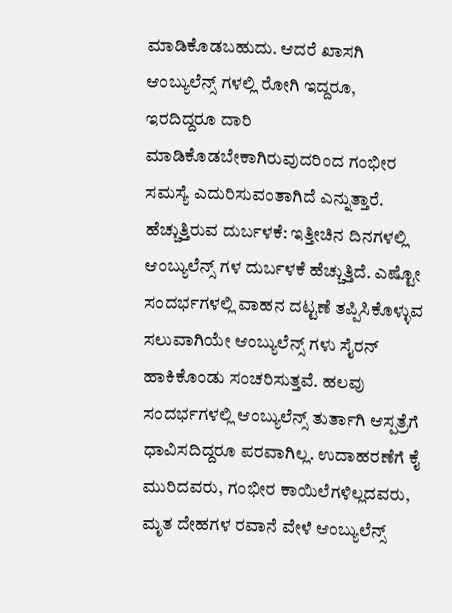ಮಾಡಿಕೊಡಬಹುದು. ಆದರೆ ಖಾಸಗಿ ಆಂಬ್ಯುಲೆನ್ಸ್ ಗಳಲ್ಲಿ ರೋಗಿ ಇದ್ದರೂ, ಇರದಿದ್ದರೂ ದಾರಿ ಮಾಡಿಕೊಡಬೇಕಾಗಿರುವುದರಿಂದ ಗಂಭೀರ ಸಮಸ್ಯೆ ಎದುರಿಸುವಂತಾಗಿದೆ ಎನ್ನುತ್ತಾರೆ.
ಹೆಚ್ಚುತ್ತಿರುವ ದುರ್ಬಳಕೆ: ಇತ್ತೀಚಿನ ದಿನಗಳಲ್ಲಿ ಆಂಬ್ಯುಲೆನ್ಸ್ ಗಳ ದುರ್ಬಳಕೆ ಹೆಚ್ಚುತ್ತಿದೆ. ಎಷ್ಟೋ ಸಂದರ್ಭಗಳಲ್ಲಿ ವಾಹನ ದಟ್ಟಣೆ ತಪ್ಪಿಸಿಕೊಳ್ಳುವ ಸಲುವಾಗಿಯೇ ಆಂಬ್ಯುಲೆನ್ಸ್ ಗಳು ಸೈರನ್ ಹಾಕಿಕೊಂಡು ಸಂಚರಿಸುತ್ತವೆ. ಹಲವು ಸಂದರ್ಭಗಳಲ್ಲಿ ಆಂಬ್ಯುಲೆನ್ಸ್ ತುರ್ತಾಗಿ ಆಸ್ಪತ್ರೆಗೆ ಧಾವಿಸದಿದ್ದರೂ ಪರವಾಗಿಲ್ಲ. ಉದಾಹರಣೆಗೆ ಕೈ ಮುರಿದವರು, ಗಂಭೀರ ಕಾಯಿಲೆಗಳಿಲ್ಲದವರು, ಮೃತ ದೇಹಗಳ ರವಾನೆ ವೇಳೆ ಆಂಬ್ಯುಲೆನ್ಸ್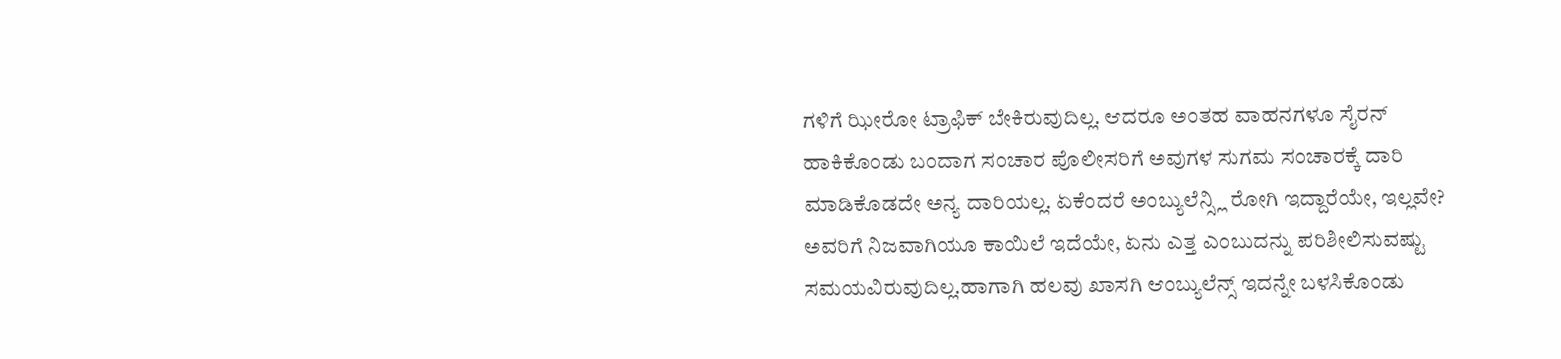ಗಳಿಗೆ ಝೀರೋ ಟ್ರಾಫಿಕ್ ಬೇಕಿರುವುದಿಲ್ಲ. ಆದರೂ ಅಂತಹ ವಾಹನಗಳೂ ಸೈರನ್ ಹಾಕಿಕೊಂಡು ಬಂದಾಗ ಸಂಚಾರ ಪೊಲೀಸರಿಗೆ ಅವುಗಳ ಸುಗಮ ಸಂಚಾರಕ್ಕೆ ದಾರಿ ಮಾಡಿಕೊಡದೇ ಅನ್ಯ ದಾರಿಯಲ್ಲ. ಏಕೆಂದರೆ ಅಂಬ್ಯುಲೆನ್ಸ್ಲಿ ರೋಗಿ ಇದ್ದಾರೆಯೇ, ಇಲ್ಲವೇ? ಅವರಿಗೆ ನಿಜವಾಗಿಯೂ ಕಾಯಿಲೆ ಇದೆಯೇ, ಏನು ಎತ್ತ ಎಂಬುದನ್ನು ಪರಿಶೀಲಿಸುವಷ್ಟು ಸಮಯವಿರುವುದಿಲ್ಲ.ಹಾಗಾಗಿ ಹಲವು ಖಾಸಗಿ ಆಂಬ್ಯುಲೆನ್ಸ್ ಇದನ್ನೇ ಬಳಸಿಕೊಂಡು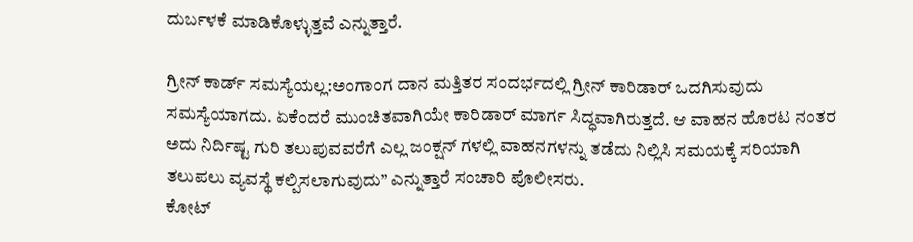ದುರ್ಬಳಕೆ ಮಾಡಿಕೊಳ್ಳುತ್ತವೆ ಎನ್ನುತ್ತಾರೆ.

ಗ್ರೀನ್ ಕಾರ್ಡ್ ಸಮಸ್ಯೆಯಲ್ಲ:ಅಂಗಾಂಗ ದಾನ ಮತ್ತಿತರ ಸಂದರ್ಭದಲ್ಲಿ ಗ್ರೀನ್ ಕಾರಿಡಾರ್ ಒದಗಿಸುವುದು ಸಮಸ್ಯೆಯಾಗದು. ಏಕೆಂದರೆ ಮುಂಚಿತವಾಗಿಯೇ ಕಾರಿಡಾರ್ ಮಾರ್ಗ ಸಿದ್ಧವಾಗಿರುತ್ತದೆ. ಆ ವಾಹನ ಹೊರಟ ನಂತರ ಅದು ನಿರ್ದಿಷ್ಟ ಗುರಿ ತಲುಪುವವರೆಗೆ ಎಲ್ಲ ಜಂಕ್ಷನ್ ಗಳಲ್ಲಿ ವಾಹನಗಳನ್ನು ತಡೆದು ನಿಲ್ಲಿಸಿ ಸಮಯಕ್ಕೆ ಸರಿಯಾಗಿ ತಲುಪಲು ವ್ಯವಸ್ಥೆ ಕಲ್ಪಿಸಲಾಗುವುದು” ಎನ್ನುತ್ತಾರೆ ಸಂಚಾರಿ ಪೊಲೀಸರು.
ಕೋಟ್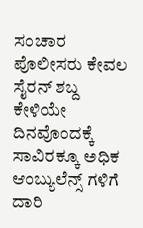ಸಂಚಾರ ಪೊಲೀಸರು ಕೇವಲ ಸೈರನ್ ಶಬ್ದ ಕೇಳಿಯೇ ದಿನವೊಂದಕ್ಕೆ ಸಾವಿರಕ್ಕೂ ಅಧಿಕ ಆಂಬ್ಯುಲೆನ್ಸ್ ಗಳಿಗೆ ದಾರಿ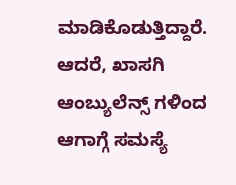ಮಾಡಿಕೊಡುತ್ತಿದ್ದಾರೆ. ಆದರೆ, ಖಾಸಗಿ ಆಂಬ್ಯುಲೆನ್ಸ್ ಗಳಿಂದ ಆಗಾಗ್ಗೆ ಸಮಸ್ಯೆ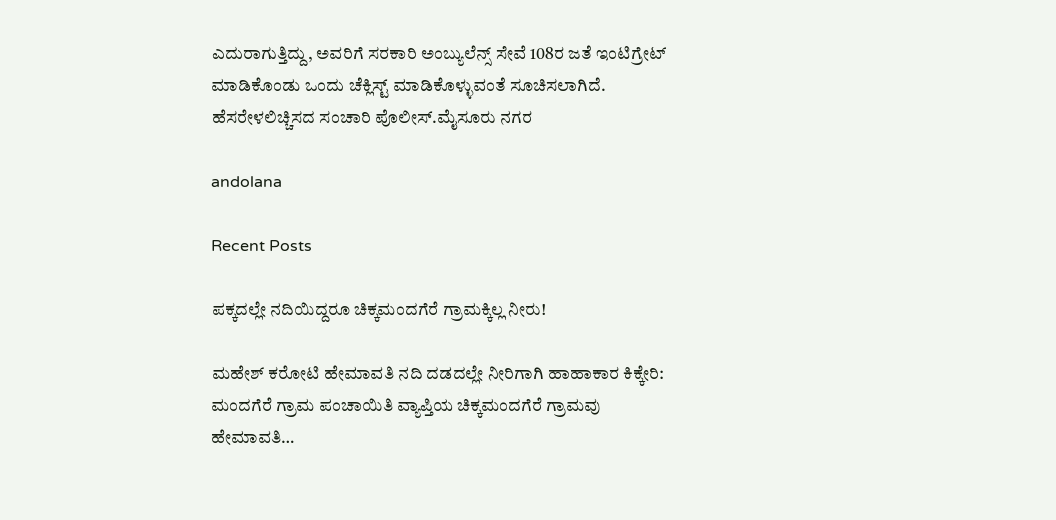ಎದುರಾಗುತ್ತಿದ್ದು, ಅವರಿಗೆ ಸರಕಾರಿ ಅಂಬ್ಯುಲೆನ್ಸ್ ಸೇವೆ 108ರ ಜತೆ ಇಂಟಿಗ್ರೇಟ್ ಮಾಡಿಕೊಂಡು ಒಂದು ಚೆಕ್ಲಿಸ್ಟ್ ಮಾಡಿಕೊಳ್ಳುವಂತೆ ಸೂಚಿಸಲಾಗಿದೆ.
ಹೆಸರೇಳಲಿಚ್ಚಿಸದ ಸಂಚಾರಿ ಪೊಲೀಸ್.ಮೈಸೂರು ನಗರ

andolana

Recent Posts

ಪಕ್ಕದಲ್ಲೇ ನದಿಯಿದ್ದರೂ ಚಿಕ್ಕಮಂದಗೆರೆ ಗ್ರಾಮಕ್ಕಿಲ್ಲ ನೀರು!

ಮಹೇಶ್ ಕರೋಟಿ ಹೇಮಾವತಿ ನದಿ ದಡದಲ್ಲೇ ನೀರಿಗಾಗಿ ಹಾಹಾಕಾರ ಕಿಕ್ಕೇರಿ: ಮಂದಗೆರೆ ಗ್ರಾಮ ಪಂಚಾಯಿತಿ ವ್ಯಾಪ್ತಿಯ ಚಿಕ್ಕಮಂದಗೆರೆ ಗ್ರಾಮವು ಹೇಮಾವತಿ…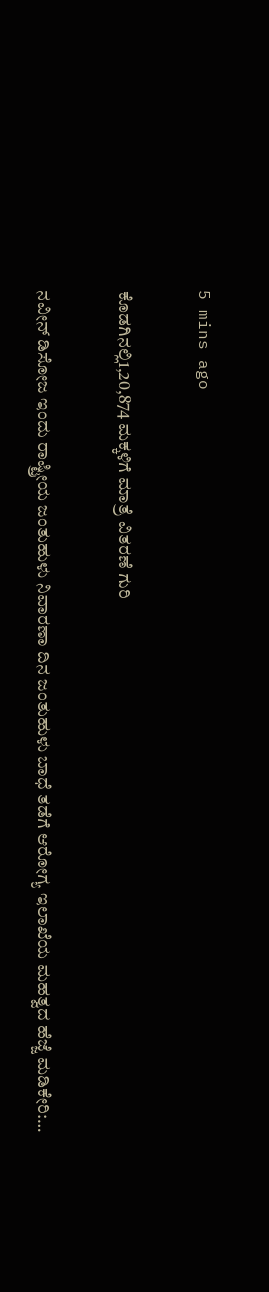5 mins ago

ಕೊಡಗಿನಲ್ಲಿ1,20,874 ಮಕ್ಕಳಿಗೆ ಮಾತ್ರೆ ವಿತರಣೆ ಗುರಿ

ನವೀನ್ ಡಿಸೋಜ ಇಂದು ರಾಷ್ಟ್ರೀಯ ಜಂತುಹುಳು ನಿವಾರಣಾ ದಿನ ಜಂತುಹುಳು ಬಾಧೆ ತಡೆಗೆ ಆರೋಗ್ಯ ಇಲಾಖೆಯ ಮಹತ್ವದ ಹೆಜ್ಜೆ ಮಡಿಕೇರಿ:…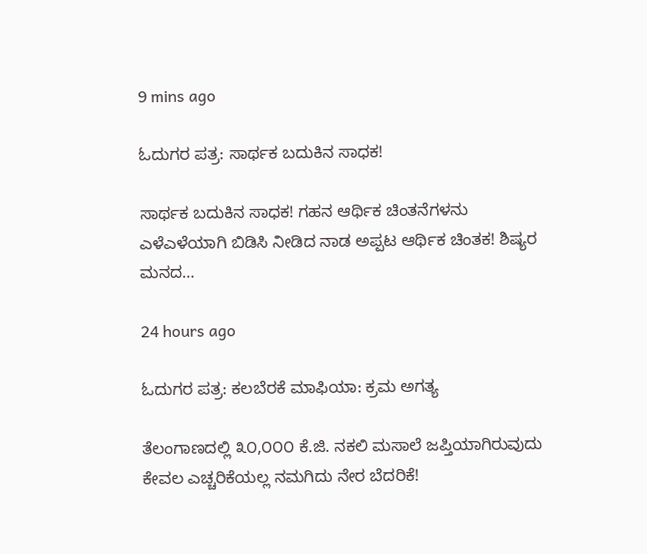9 mins ago

ಓದುಗರ ಪತ್ರ: ಸಾರ್ಥಕ ಬದುಕಿನ ಸಾಧಕ!

ಸಾರ್ಥಕ ಬದುಕಿನ ಸಾಧಕ! ಗಹನ ಆರ್ಥಿಕ ಚಿಂತನೆಗಳನು ಎಳೆಎಳೆಯಾಗಿ ಬಿಡಿಸಿ ನೀಡಿದ ನಾಡ ಅಪ್ಪಟ ಆರ್ಥಿಕ ಚಿಂತಕ! ಶಿಷ್ಯರ ಮನದ…

24 hours ago

ಓದುಗರ ಪತ್ರ: ಕಲಬೆರಕೆ ಮಾಫಿಯಾ: ಕ್ರಮ ಅಗತ್ಯ

ತೆಲಂಗಾಣದಲ್ಲಿ ೩೦,೦೦೦ ಕೆ.ಜಿ. ನಕಲಿ ಮಸಾಲೆ ಜಪ್ತಿಯಾಗಿರುವುದು ಕೇವಲ ಎಚ್ಚರಿಕೆಯಲ್ಲ ನಮಗಿದು ನೇರ ಬೆದರಿಕೆ!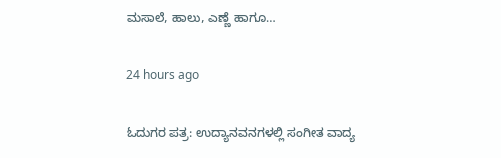ಮಸಾಲೆ, ಹಾಲು, ಎಣ್ಣೆ ಹಾಗೂ…

24 hours ago

ಓದುಗರ ಪತ್ರ: ಉದ್ಯಾನವನಗಳಲ್ಲಿ ಸಂಗೀತ ವಾದ್ಯ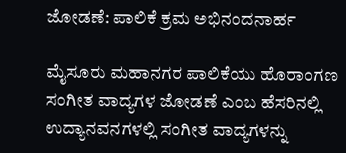ಜೋಡಣೆ: ಪಾಲಿಕೆ ಕ್ರಮ ಅಭಿನಂದನಾರ್ಹ

ಮೈಸೂರು ಮಹಾನಗರ ಪಾಲಿಕೆಯು ಹೊರಾಂಗಣ ಸಂಗೀತ ವಾದ್ಯಗಳ ಜೋಡಣೆ ಎಂಬ ಹೆಸರಿನಲ್ಲಿ ಉದ್ಯಾನವನಗಳಲ್ಲಿ ಸಂಗೀತ ವಾದ್ಯಗಳನ್ನು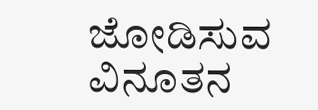ಜೋಡಿಸುವ ವಿನೂತನ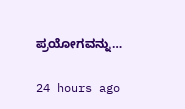ಪ್ರಯೋಗವನ್ನು…

24 hours ago